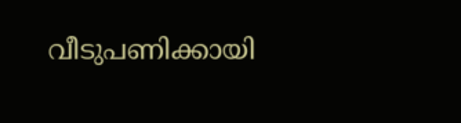വീടുപണിക്കായി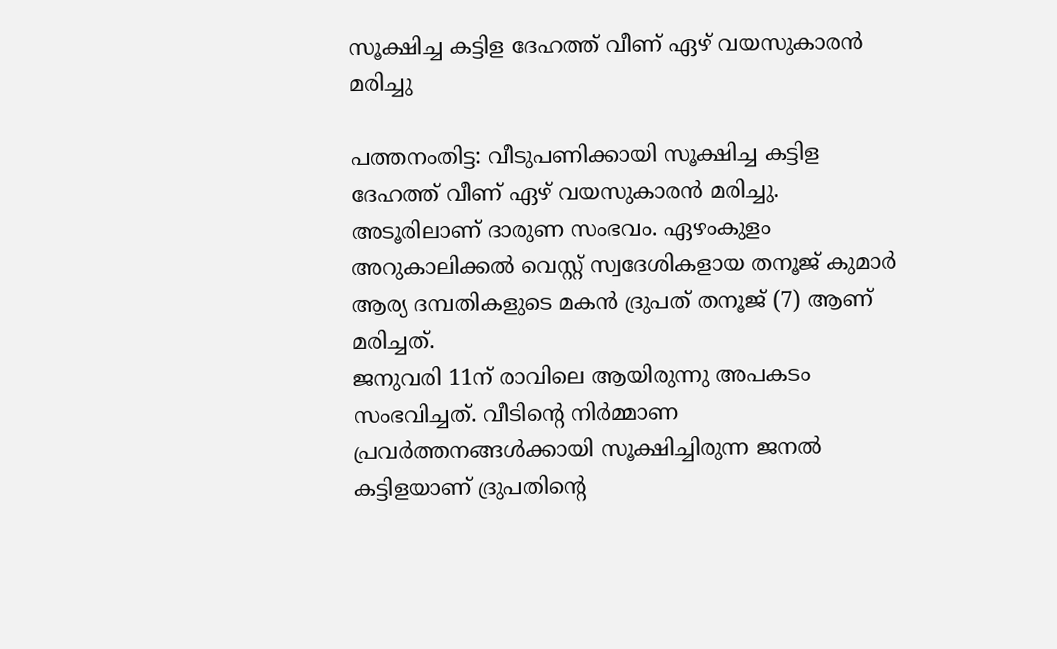സൂക്ഷിച്ച കട്ടിള ദേഹത്ത് വീണ് ഏഴ് വയസുകാരൻ മരിച്ചു

പത്തനംതിട്ട: വീടുപണിക്കായി സൂക്ഷിച്ച കട്ടിള ദേഹത്ത് വീണ് ഏഴ് വയസുകാരൻ മരിച്ചു. അടൂരിലാണ് ദാരുണ സംഭവം. ഏഴംകുളം അറുകാലിക്കൽ വെസ്റ്റ് സ്വദേശികളായ തനൂജ് കുമാർ ആര്യ ദമ്പതികളുടെ മകൻ ദ്രുപത് തനൂജ് (7) ആണ് മരിച്ചത്.
ജനുവരി 11ന് രാവിലെ ആയിരുന്നു അപകടം സംഭവിച്ചത്. വീടിൻ്റെ നിർമ്മാണ പ്രവർത്തനങ്ങൾക്കായി സൂക്ഷിച്ചിരുന്ന ജനൽ കട്ടിളയാണ് ദ്രുപതിൻ്റെ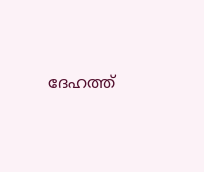ദേഹത്ത്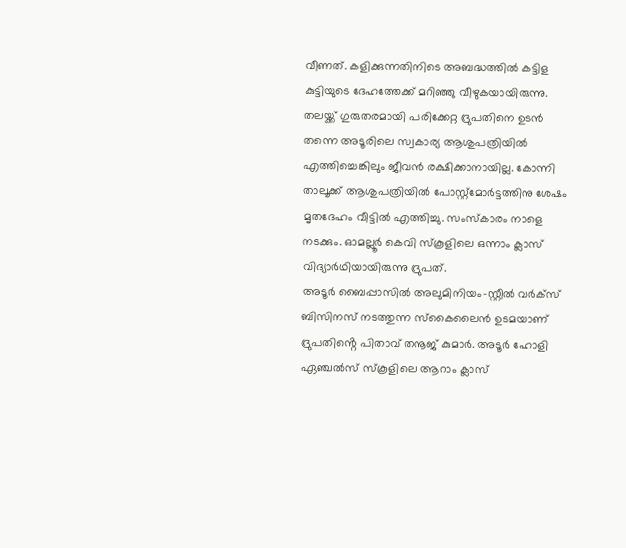വീണത്. കളിക്കുന്നതിനിടെ അബദ്ധത്തിൽ കട്ടിള കുട്ടിയുടെ ദേഹത്തേക്ക് മറിഞ്ഞു വീഴുകയായിരുന്നു. തലയ്ക്ക് ഗുരുതരമായി പരിക്കേറ്റ ദ്രുപതിനെ ഉടൻ തന്നെ അടൂരിലെ സ്വകാര്യ ആശുപത്രിയിൽ എത്തിച്ചെങ്കിലും ജീവൻ രക്ഷിക്കാനായില്ല. കോന്നി താലൂക്ക് ആശുപത്രിയിൽ പോസ്റ്റ്മോർട്ടത്തിനു ശേഷം മൃതദേഹം വീട്ടിൽ എത്തിച്ചു. സംസ്കാരം നാളെ നടക്കും. ഓമല്ലൂർ കെവി സ്കൂളിലെ ഒന്നാം ക്ലാസ് വിദ്യാർഥിയായിരുന്നു ദ്രുപത്.
അടൂർ ബൈപ്പാസിൽ അലുമിനിയം-സ്റ്റീൽ വർക്സ് ബിസിനസ് നടത്തുന്ന സ്കൈലൈൻ ഉടമയാണ് ദ്രുപതിൻ്റെ പിതാവ് തനൂജ് കുമാർ. അടൂർ ഹോളി ഏഞ്ചൽസ് സ്കൂളിലെ ആറാം ക്ലാസ്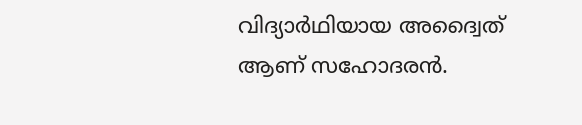വിദ്യാർഥിയായ അദ്വൈത് ആണ് സഹോദരൻ.